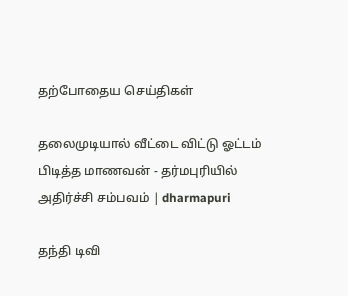தற்போதைய செய்திகள்

தலைமுடியால் வீட்டை விட்டு ஓட்டம் பிடித்த மாணவன் - தர்மபுரியில் அதிர்ச்சி சம்பவம் | dharmapuri

தந்தி டிவி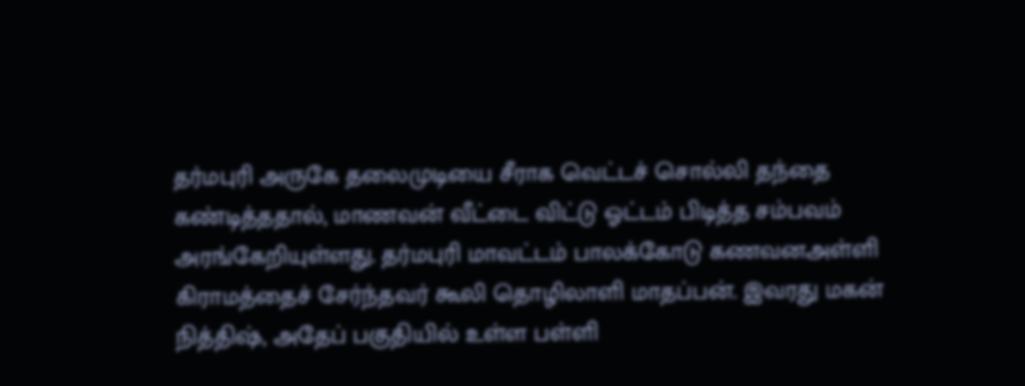தர்மபுரி அருகே தலைமுடியை சீராக வெட்டச் சொல்லி தந்தை கண்டித்ததால், மாணவன் வீட்டை விட்டு ஓட்டம் பிடித்த சம்பவம் அரங்கேறியுள்ளது. தர்மபுரி மாவட்டம் பாலக்கோடு கணவனஅள்ளி கிராமத்தைச் சேர்ந்தவர் கூலி தொழிலாளி மாதப்பன். இவரது மகன் நித்திஷ், அதேப் பகுதியில் உள்ள பள்ளி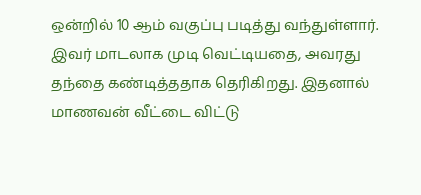ஒன்றில் 10 ஆம் வகுப்பு படித்து வந்துள்ளார். இவர் மாடலாக முடி வெட்டியதை, அவரது தந்தை கண்டித்ததாக தெரிகிறது. இதனால் மாணவன் வீட்டை விட்டு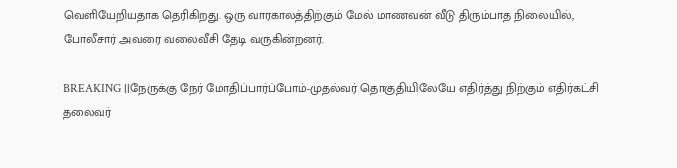வெளியேறியதாக தெரிகிறது. ஒரு வாரகாலத்திற்கும் மேல் மாணவன் வீடு திரும்பாத நிலையில், போலீசார் அவரை வலைவீசி தேடி வருகின்றனர்.

BREAKING ||நேருக்கு நேர் மோதிப்பார்ப்போம்-முதல்வர் தொகுதியிலேயே எதிர்த்து நிற்கும் எதிர்கட்சி தலைவர்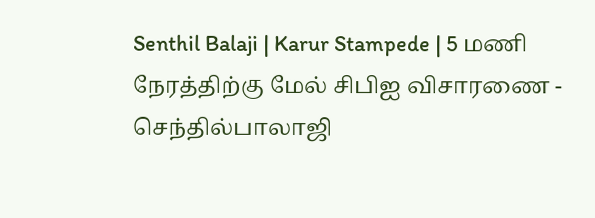Senthil Balaji | Karur Stampede | 5 மணி நேரத்திற்கு மேல் சிபிஐ விசாரணை - செந்தில்பாலாஜி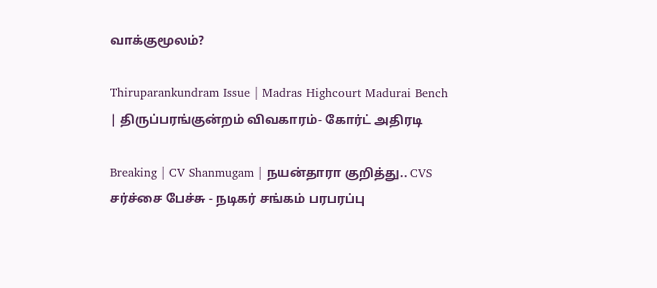வாக்குமூலம்?

Thiruparankundram Issue | Madras Highcourt Madurai Bench | திருப்பரங்குன்றம் விவகாரம்- கோர்ட் அதிரடி

Breaking | CV Shanmugam | நயன்தாரா குறித்து.. CVS சர்ச்சை பேச்சு - நடிகர் சங்கம் பரபரப்பு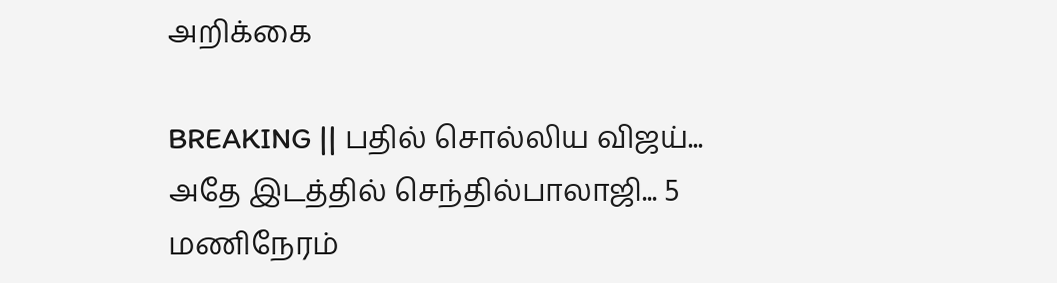அறிக்கை

BREAKING || பதில் சொல்லிய விஜய்... அதே இடத்தில் செந்தில்பாலாஜி... 5 மணிநேரம்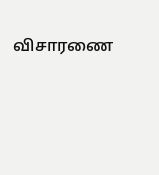விசாரணை